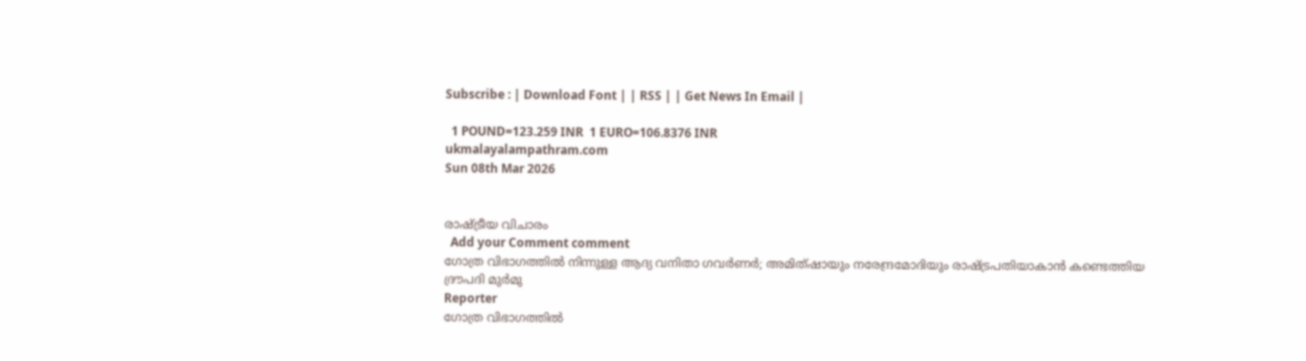Subscribe : | Download Font | | RSS | | Get News In Email |

  1 POUND=123.259 INR  1 EURO=106.8376 INR
ukmalayalampathram.com
Sun 08th Mar 2026


രാഷ്ട്രീയ വിചാരം
  Add your Comment comment
ഗോത്ര വിഭാഗത്തില്‍ നിന്നുള്ള ആദ്യ വനിതാ ഗവര്‍ണര്‍; അമിത്ഷായും നരേന്ദ്രമോദിയും രാഷ്ട്രപതിയാകാന്‍ കണ്ടെത്തിയ ദ്രൗപദി മുര്‍മു
Reporter
ഗോത്ര വിഭാഗത്തില്‍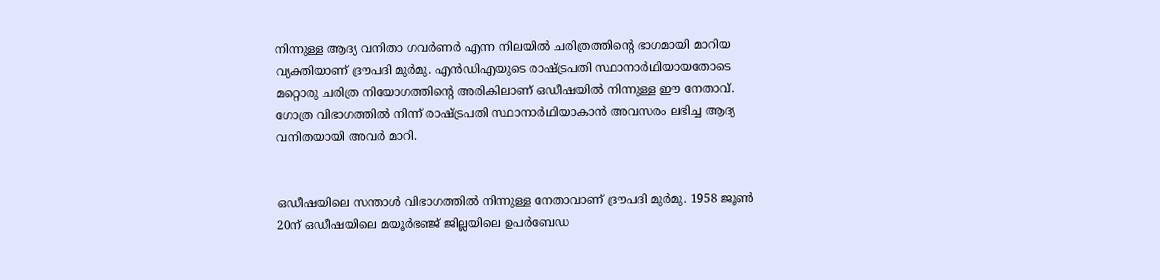നിന്നുള്ള ആദ്യ വനിതാ ഗവര്‍ണര്‍ എന്ന നിലയില്‍ ചരിത്രത്തിന്റെ ഭാഗമായി മാറിയ വ്യക്തിയാണ് ദ്രൗപദി മുര്‍മു. എന്‍ഡിഎയുടെ രാഷ്ട്രപതി സ്ഥാനാര്‍ഥിയായതോടെ മറ്റൊരു ചരിത്ര നിയോഗത്തിന്റെ അരികിലാണ് ഒഡീഷയില്‍ നിന്നുള്ള ഈ നേതാവ്. ഗോത്ര വിഭാഗത്തില്‍ നിന്ന് രാഷ്ട്രപതി സ്ഥാനാര്‍ഥിയാകാന്‍ അവസരം ലഭിച്ച ആദ്യ വനിതയായി അവര്‍ മാറി.


ഒഡീഷയിലെ സന്താള്‍ വിഭാഗത്തില്‍ നിന്നുള്ള നേതാവാണ് ദ്രൗപദി മുര്‍മു. 1958 ജൂണ്‍ 20ന് ഒഡീഷയിലെ മയൂര്‍ഭഞ്ജ് ജില്ലയിലെ ഉപര്‍ബേഡ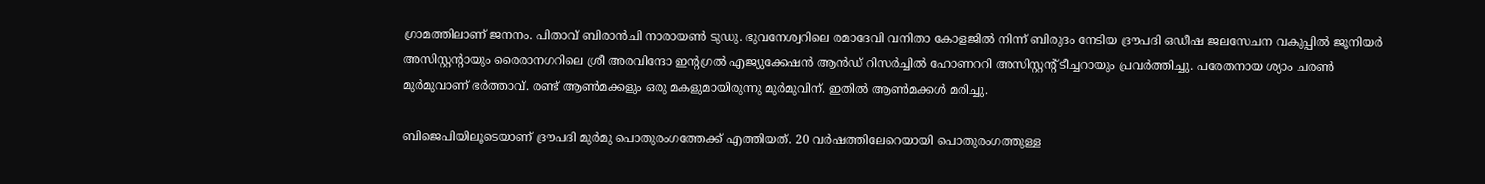ഗ്രാമത്തിലാണ് ജനനം. പിതാവ് ബിരാന്‍ചി നാരായണ്‍ ടുഡു. ഭുവനേശ്വറിലെ രമാദേവി വനിതാ കോളജില്‍ നിന്ന് ബിരുദം നേടിയ ദ്രൗപദി ഒഡീഷ ജലസേചന വകുപ്പില്‍ ജൂനിയര്‍ അസിസ്റ്റന്റായും രൈരാനഗറിലെ ശ്രീ അരവിന്ദോ ഇന്റഗ്രല്‍ എജ്യുക്കേഷന്‍ ആന്‍ഡ് റിസര്‍ച്ചില്‍ ഹോണററി അസിസ്റ്റന്റ് ടീച്ചറായും പ്രവര്‍ത്തിച്ചു. പരേതനായ ശ്യാം ചരണ്‍ മുര്‍മുവാണ് ഭര്‍ത്താവ്. രണ്ട് ആണ്‍മക്കളും ഒരു മകളുമായിരുന്നു മുര്‍മുവിന്. ഇതില്‍ ആണ്‍മക്കള്‍ മരിച്ചു.

ബിജെപിയിലൂടെയാണ് ദ്രൗപദി മുര്‍മു പൊതുരംഗത്തേക്ക് എത്തിയത്. 20 വര്‍ഷത്തിലേറെയായി പൊതുരംഗത്തുള്ള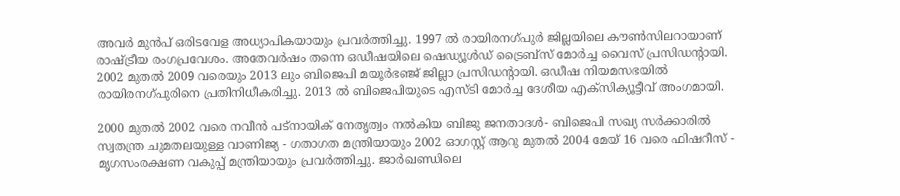അവര്‍ മുന്‍പ് ഒരിടവേള അധ്യാപികയായും പ്രവര്‍ത്തിച്ചു. 1997 ല്‍ രായിരനഗ്പുര്‍ ജില്ലയിലെ കൗണ്‍സിലറായാണ് രാഷ്ട്രീയ രംഗപ്രവേശം. അതേവര്‍ഷം തന്നെ ഒഡീഷയിലെ ഷെഡ്യൂള്‍ഡ് ട്രൈബ്‌സ് മോര്‍ച്ച വൈസ് പ്രസിഡന്റായി. 2002 മുതല്‍ 2009 വരെയും 2013 ലും ബിജെപി മയൂര്‍ഭഞ്ജ് ജില്ലാ പ്രസിഡന്റായി. ഒഡീഷ നിയമസഭയില്‍ രായിരനഗ്പുരിനെ പ്രതിനിധീകരിച്ചു. 2013 ല്‍ ബിജെപിയുടെ എസ്ടി മോര്‍ച്ച ദേശീയ എക്സിക്യൂട്ടീവ് അംഗമായി.

2000 മുതല്‍ 2002 വരെ നവീന്‍ പട്‌നായിക് നേതൃത്വം നല്‍കിയ ബിജു ജനതാദള്‍- ബിജെപി സഖ്യ സര്‍ക്കാരില്‍ സ്വതന്ത്ര ചുമതലയുള്ള വാണിജ്യ - ഗതാഗത മന്ത്രിയായും 2002 ഓഗസ്റ്റ് ആറു മുതല്‍ 2004 മേയ് 16 വരെ ഫിഷറീസ് - മൃഗസംരക്ഷണ വകുപ്പ് മന്ത്രിയായും പ്രവര്‍ത്തിച്ചു. ജാര്‍ഖണ്ഡിലെ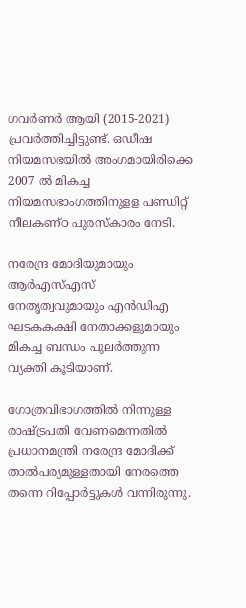ഗവര്‍ണര്‍ ആയി (2015-2021) പ്രവര്‍ത്തിച്ചിട്ടുണ്ട്. ഒഡീഷ നിയമസഭയില്‍ അംഗമായിരിക്കെ 2007 ല്‍ മികച്ച നിയമസഭാംഗത്തിനുളള പണ്ഡിറ്റ് നീലകണ്ഠ പുരസ്‌കാരം നേടി.

നരേന്ദ്ര മോദിയുമായും ആര്‍എസ്എസ് നേതൃത്വവുമായും എന്‍ഡിഎ ഘടകകക്ഷി നേതാക്കളുമായും മികച്ച ബന്ധം പുലര്‍ത്തുന്ന വ്യക്തി കൂടിയാണ്.

ഗോത്രവിഭാഗത്തില്‍ നിന്നുള്ള രാഷ്ട്രപതി വേണമെന്നതില്‍ പ്രധാനമന്ത്രി നരേന്ദ്ര മോദിക്ക് താല്‍പര്യമുള്ളതായി നേരത്തെ തന്നെ റിപ്പോര്‍ട്ടുകള്‍ വന്നിരുന്നു.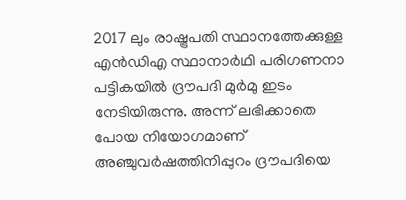2017 ലും രാഷ്ട്രപതി സ്ഥാനത്തേക്കുള്ള എന്‍ഡിഎ സ്ഥാനാര്‍ഥി പരിഗണനാ പട്ടികയില്‍ ദ്രൗപദി മുര്‍മു ഇടം നേടിയിരുന്നു. അന്ന് ലഭിക്കാതെ പോയ നിയോഗമാണ് അഞ്ചുവര്‍ഷത്തിനിപ്പുറം ദ്രൗപദിയെ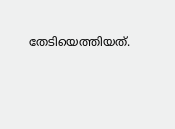തേടിയെത്തിയത്.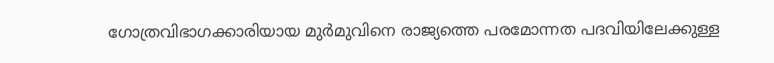ഗോത്രവിഭാഗക്കാരിയായ മുര്‍മുവിനെ രാജ്യത്തെ പരമോന്നത പദവിയിലേക്കുള്ള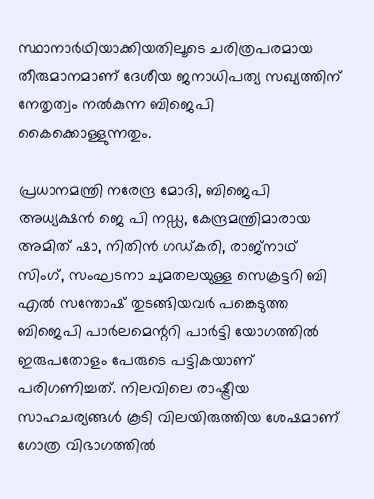സ്ഥാനാര്‍ഥിയാക്കിയതിലൂടെ ചരിത്രപരമായ തീരുമാനമാണ് ദേശീയ ജനാധിപത്യ സഖ്യത്തിന് നേതൃത്വം നല്‍കുന്ന ബിജെപി കൈക്കൊള്ളുന്നതും.

പ്രധാനമന്ത്രി നരേന്ദ്ര മോദി, ബിജെപി അധ്യക്ഷന്‍ ജെ പി നഡ്ഡ, കേന്ദ്രമന്ത്രിമാരായ അമിത് ഷാ, നിതിന്‍ ഗഡ്കരി, രാജ്‌നാഥ് സിംഗ്, സംഘടനാ ചുമതലയുള്ള സെക്രട്ടറി ബി എല്‍ സന്തോഷ് തുടങ്ങിയവര്‍ പങ്കെടുത്ത ബിജെപി പാര്‍ലമെന്ററി പാര്‍ട്ടി യോഗത്തില്‍ ഇരുപതോളം പേരുടെ പട്ടികയാണ് പരിഗണിച്ചത്. നിലവിലെ രാഷ്ട്രീയ സാഹചര്യങ്ങള്‍ കൂടി വിലയിരുത്തിയ ശേഷമാണ് ഗോത്ര വിഭാഗത്തില്‍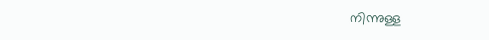നിന്നുള്ള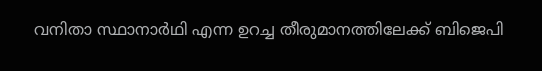വനിതാ സ്ഥാനാര്‍ഥി എന്ന ഉറച്ച തീരുമാനത്തിലേക്ക് ബിജെപി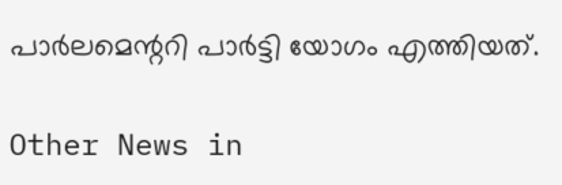പാര്‍ലമെന്ററി പാര്‍ട്ടി യോഗം എത്തിയത്.

Other News in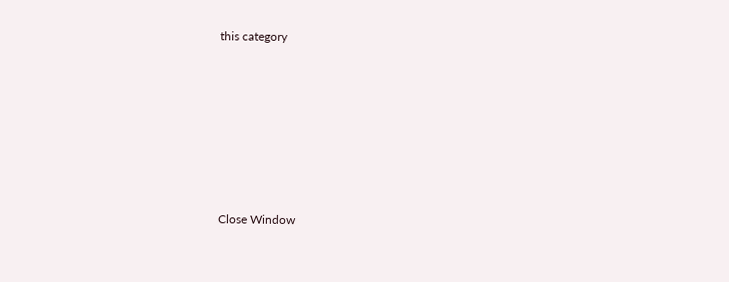this category








Close Window